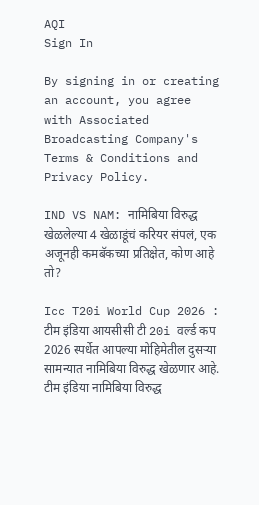AQI
Sign In

By signing in or creating an account, you agree with Associated Broadcasting Company's Terms & Conditions and Privacy Policy.

IND VS NAM: नामिबिया विरुद्ध खेळलेल्या 4 खेळाडूंचं करियर संपलं, एक अजूनही कमबॅकच्या प्रतिक्षेत, कोण आहे तो?

Icc T20i World Cup 2026 : टीम इंडिया आयसीसी टी 20i वर्ल्ड कप 2026 स्पर्धेत आपल्या मोहिमेतील दुसर्‍या सामन्यात नामिबिया विरुद्ध खेळणार आहे. टीम इंडिया नामिबिया विरुद्ध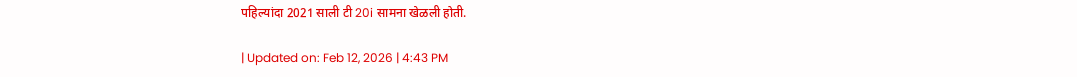पहिल्यांदा 2021 साली टी 20i सामना खेळली होती.

| Updated on: Feb 12, 2026 | 4:43 PM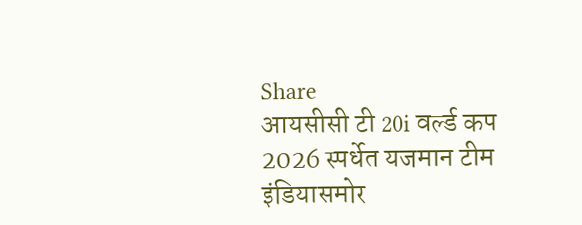Share
आयसीसी टी 20i वर्ल्ड कप 2026 स्पर्धेत यजमान टीम इंडियासमोर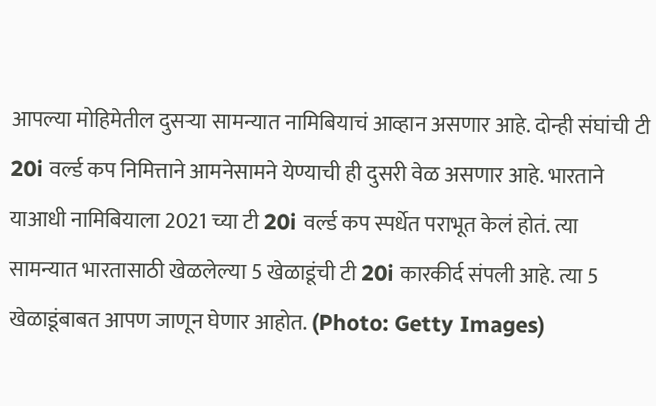आपल्या मोहिमेतील दुसऱ्या सामन्यात नामिबियाचं आव्हान असणार आहे. दोन्ही संघांची टी 20i वर्ल्ड कप निमित्ताने आमनेसामने येण्याची ही दुसरी वेळ असणार आहे. भारताने याआधी नामिबियाला 2021 च्या टी 20i वर्ल्ड कप स्पर्धेत पराभूत केलं होतं. त्या सामन्यात भारतासाठी खेळलेल्या 5 खेळाडूंची टी 20i कारकीर्द संपली आहे. त्या 5 खेळाडूंबाबत आपण जाणून घेणार आहोत. (Photo: Getty Images)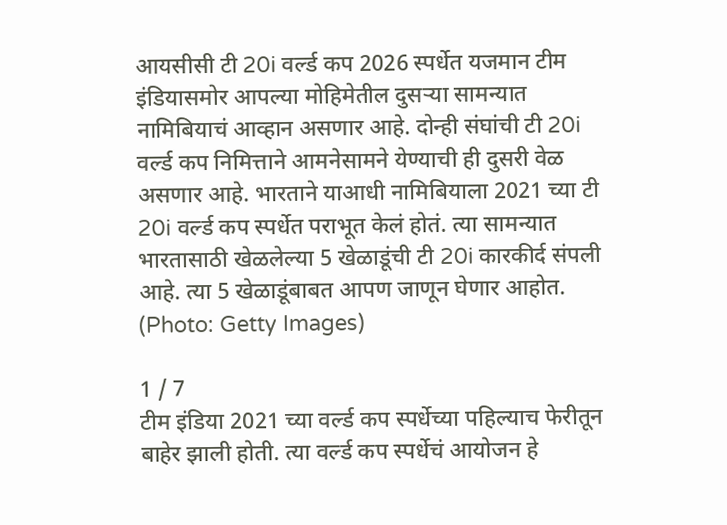आयसीसी टी 20i वर्ल्ड कप 2026 स्पर्धेत यजमान टीम इंडियासमोर आपल्या मोहिमेतील दुसऱ्या सामन्यात नामिबियाचं आव्हान असणार आहे. दोन्ही संघांची टी 20i वर्ल्ड कप निमित्ताने आमनेसामने येण्याची ही दुसरी वेळ असणार आहे. भारताने याआधी नामिबियाला 2021 च्या टी 20i वर्ल्ड कप स्पर्धेत पराभूत केलं होतं. त्या सामन्यात भारतासाठी खेळलेल्या 5 खेळाडूंची टी 20i कारकीर्द संपली आहे. त्या 5 खेळाडूंबाबत आपण जाणून घेणार आहोत. (Photo: Getty Images)

1 / 7
टीम इंडिया 2021 च्या वर्ल्ड कप स्पर्धेच्या पहिल्याच फेरीतून बाहेर झाली होती. त्या वर्ल्ड कप स्पर्धेचं आयोजन हे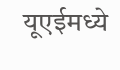यूएईमध्ये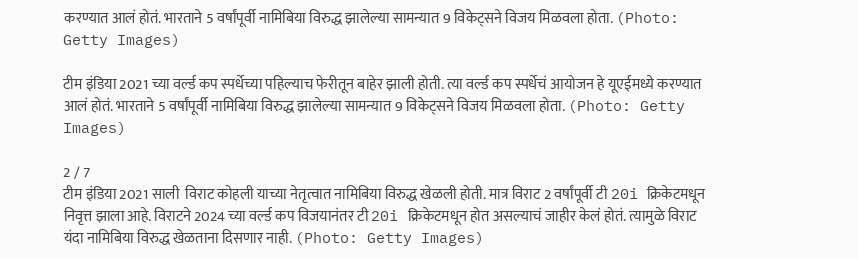करण्यात आलं होतं. भारताने 5 वर्षांपूर्वी नामिबिया विरुद्ध झालेल्या सामन्यात 9 विकेट्सने विजय मिळवला होता. (Photo: Getty Images)

टीम इंडिया 2021 च्या वर्ल्ड कप स्पर्धेच्या पहिल्याच फेरीतून बाहेर झाली होती. त्या वर्ल्ड कप स्पर्धेचं आयोजन हे यूएईमध्ये करण्यात आलं होतं. भारताने 5 वर्षांपूर्वी नामिबिया विरुद्ध झालेल्या सामन्यात 9 विकेट्सने विजय मिळवला होता. (Photo: Getty Images)

2 / 7
टीम इंडिया 2021 साली  विराट कोहली याच्या नेतृत्वात नामिबिया विरुद्ध खेळली होती. मात्र विराट 2 वर्षांपूर्वी टी 20i क्रिकेटमधून निवृत्त झाला आहे. विराटने 2024 च्या वर्ल्ड कप विजयानंतर टी 20i क्रिकेटमधून होत असल्याचं जाहीर केलं होतं. त्यामुळे विराट यंदा नामिबिया विरुद्ध खेळताना दिसणार नाही. (Photo: Getty Images)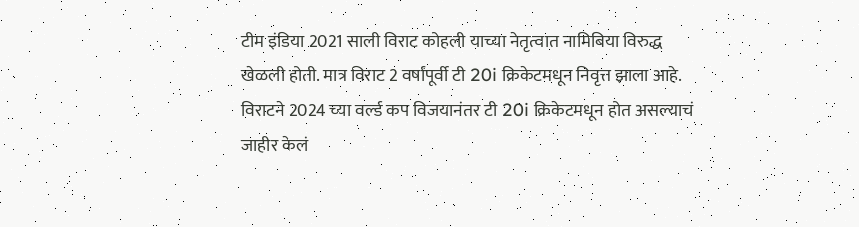टीम इंडिया 2021 साली विराट कोहली याच्या नेतृत्वात नामिबिया विरुद्ध खेळली होती. मात्र विराट 2 वर्षांपूर्वी टी 20i क्रिकेटमधून निवृत्त झाला आहे. विराटने 2024 च्या वर्ल्ड कप विजयानंतर टी 20i क्रिकेटमधून होत असल्याचं जाहीर केलं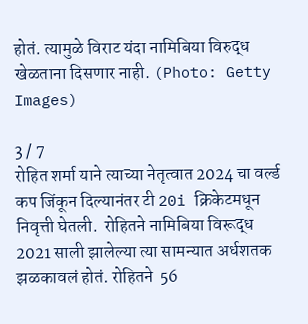होतं. त्यामुळे विराट यंदा नामिबिया विरुद्ध खेळताना दिसणार नाही. (Photo: Getty Images)

3 / 7
रोहित शर्मा याने त्याच्या नेतृत्वात 2024 चा वर्ल्ड कप जिंकून दिल्यानंतर टी 20i क्रिकेटमधून निवृत्ती घेतली.  रोहितने नामिबिया विरूद्ध 2021 साली झालेल्या त्या सामन्यात अर्धशतक झळकावलं होतं. रोहितने  56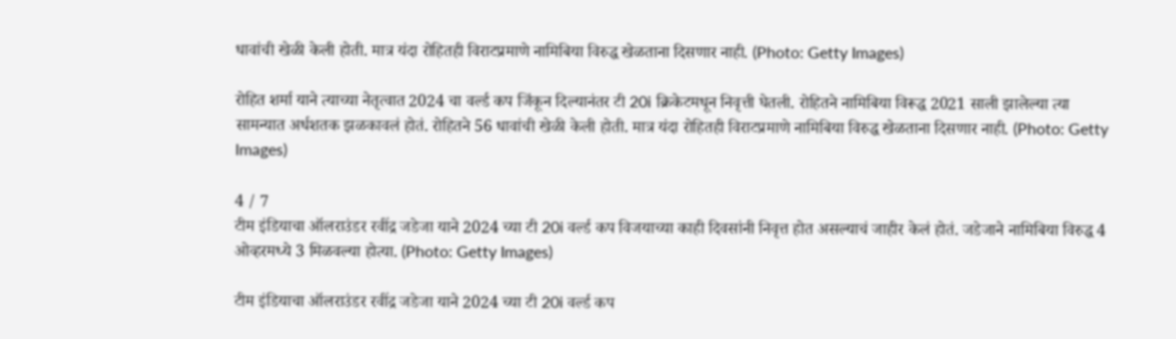धावांची खेळी केली होती. मात्र यंदा रोहितही विराटप्रमाणे नामिबिया विरुद्ध खेळताना दिसणार नाही. (Photo: Getty Images)

रोहित शर्मा याने त्याच्या नेतृत्वात 2024 चा वर्ल्ड कप जिंकून दिल्यानंतर टी 20i क्रिकेटमधून निवृत्ती घेतली. रोहितने नामिबिया विरूद्ध 2021 साली झालेल्या त्या सामन्यात अर्धशतक झळकावलं होतं. रोहितने 56 धावांची खेळी केली होती. मात्र यंदा रोहितही विराटप्रमाणे नामिबिया विरुद्ध खेळताना दिसणार नाही. (Photo: Getty Images)

4 / 7
टीम इंडियाचा ऑलराउंडर रवींद्र जडेजा याने 2024 च्या टी 20i वर्ल्ड कप विजयाच्या काही दिवसांनी निवृत्त होत असल्याचं जाहीर केलं होतं. जडेजाने नामिबिया विरुद्ध 4 ओव्हरमध्ये 3 मिळवल्या होत्या. (Photo: Getty Images)

टीम इंडियाचा ऑलराउंडर रवींद्र जडेजा याने 2024 च्या टी 20i वर्ल्ड कप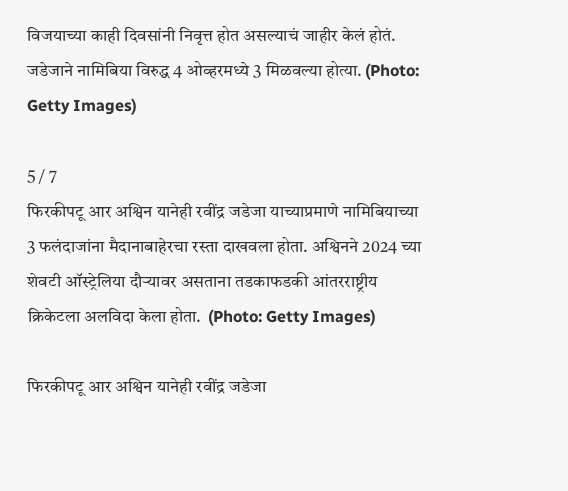विजयाच्या काही दिवसांनी निवृत्त होत असल्याचं जाहीर केलं होतं. जडेजाने नामिबिया विरुद्ध 4 ओव्हरमध्ये 3 मिळवल्या होत्या. (Photo: Getty Images)

5 / 7
फिरकीपटू आर अश्विन यानेही रवींद्र जडेजा याच्याप्रमाणे नामिबियाच्या 3 फलंदाजांना मैदानाबाहेरचा रस्ता दाखवला होता. अश्विनने 2024 च्या शेवटी ऑस्ट्रेलिया दौऱ्यावर असताना तडकाफडकी आंतरराष्ट्रीय क्रिकेटला अलविदा केला होता.  (Photo: Getty Images)

फिरकीपटू आर अश्विन यानेही रवींद्र जडेजा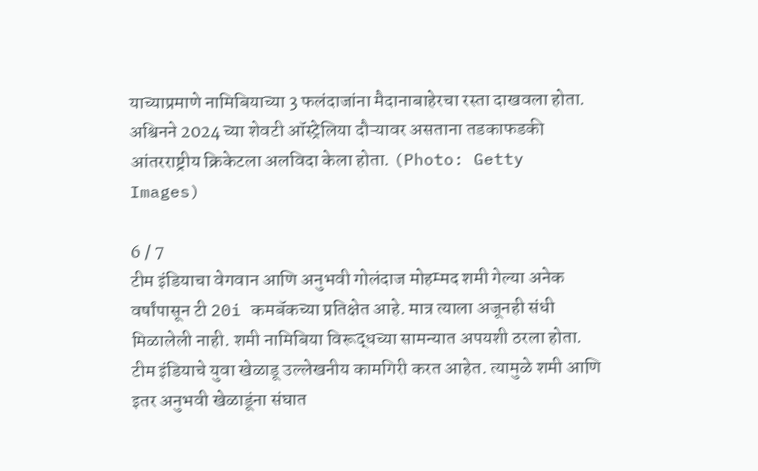याच्याप्रमाणे नामिबियाच्या 3 फलंदाजांना मैदानाबाहेरचा रस्ता दाखवला होता. अश्विनने 2024 च्या शेवटी ऑस्ट्रेलिया दौऱ्यावर असताना तडकाफडकी आंतरराष्ट्रीय क्रिकेटला अलविदा केला होता. (Photo: Getty Images)

6 / 7
टीम इंडियाचा वेगवान आणि अनुभवी गोलंदाज मोहम्मद शमी गेल्या अनेक वर्षांपासून टी 20i कमबॅकच्या प्रतिक्षेत आहे. मात्र त्याला अजूनही संधी मिळालेली नाही. शमी नामिबिया विरूद्धच्या सामन्यात अपयशी ठरला होता. टीम इंडियाचे युवा खेळाडू उल्लेखनीय कामगिरी करत आहेत. त्यामुळे शमी आणि इतर अनुभवी खेळाडूंना संघात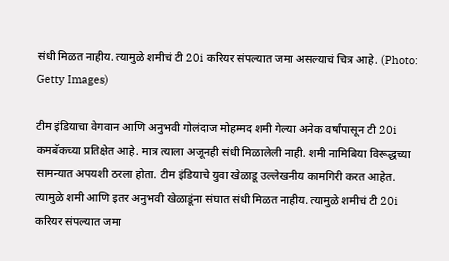संधी मिळत नाहीय. त्यामुळे शमीचं टी 20i करियर संपल्यात जमा असल्याचं चित्र आहे. (Photo: Getty Images)

टीम इंडियाचा वेगवान आणि अनुभवी गोलंदाज मोहम्मद शमी गेल्या अनेक वर्षांपासून टी 20i कमबॅकच्या प्रतिक्षेत आहे. मात्र त्याला अजूनही संधी मिळालेली नाही. शमी नामिबिया विरूद्धच्या सामन्यात अपयशी ठरला होता. टीम इंडियाचे युवा खेळाडू उल्लेखनीय कामगिरी करत आहेत. त्यामुळे शमी आणि इतर अनुभवी खेळाडूंना संघात संधी मिळत नाहीय. त्यामुळे शमीचं टी 20i करियर संपल्यात जमा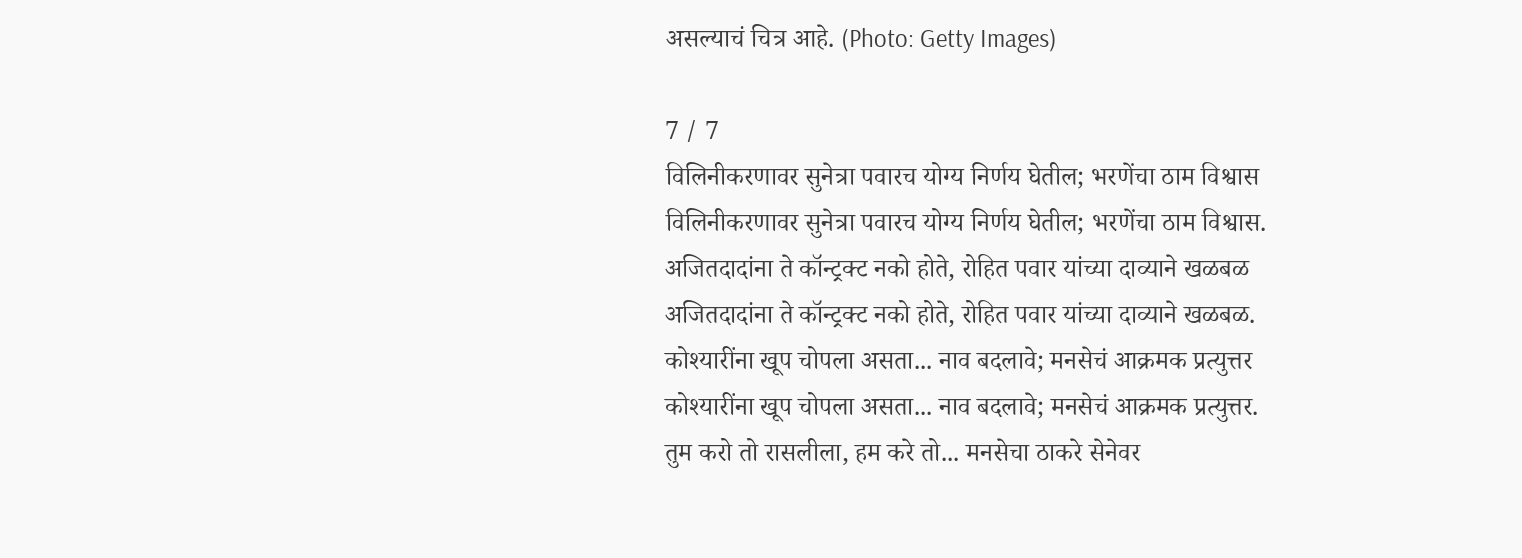असल्याचं चित्र आहे. (Photo: Getty Images)

7 / 7
विलिनीकरणावर सुनेत्रा पवारच योग्य निर्णय घेतील; भरणेंचा ठाम विश्वास
विलिनीकरणावर सुनेत्रा पवारच योग्य निर्णय घेतील; भरणेंचा ठाम विश्वास.
अजितदादांना ते कॉन्ट्रक्ट नको होते, रोहित पवार यांच्या दाव्याने खळबळ
अजितदादांना ते कॉन्ट्रक्ट नको होते, रोहित पवार यांच्या दाव्याने खळबळ.
कोश्यारींना खूप चोपला असता... नाव बदलावे; मनसेचं आक्रमक प्रत्युत्तर
कोश्यारींना खूप चोपला असता... नाव बदलावे; मनसेचं आक्रमक प्रत्युत्तर.
तुम करो तो रासलीला, हम करे तो... मनसेचा ठाकरे सेनेवर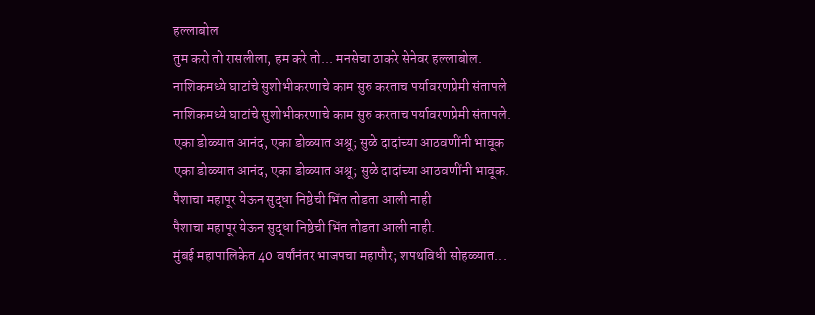हल्लाबोल
तुम करो तो रासलीला, हम करे तो... मनसेचा ठाकरे सेनेवर हल्लाबोल.
नाशिकमध्ये घाटांचे सुशोभीकरणाचे काम सुरु करताच पर्यावरणप्रेमी संतापले
नाशिकमध्ये घाटांचे सुशोभीकरणाचे काम सुरु करताच पर्यावरणप्रेमी संतापले.
एका डोळ्यात आनंद, एका डोळ्यात अश्रू; सुळे दादांच्या आठवणींनी भावूक
एका डोळ्यात आनंद, एका डोळ्यात अश्रू; सुळे दादांच्या आठवणींनी भावूक.
पैशाचा महापूर येऊन सुद्धा निष्ठेची भिंत तोडता आली नाही
पैशाचा महापूर येऊन सुद्धा निष्ठेची भिंत तोडता आली नाही.
मुंबई महापालिकेत 40 वर्षांनंतर भाजपचा महापौर; शपथविधी सोहळ्यात...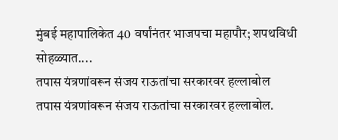मुंबई महापालिकेत 40 वर्षांनंतर भाजपचा महापौर; शपथविधी सोहळ्यात....
तपास यंत्रणांवरून संजय राऊतांचा सरकारवर हल्लाबोल
तपास यंत्रणांवरून संजय राऊतांचा सरकारवर हल्लाबोल.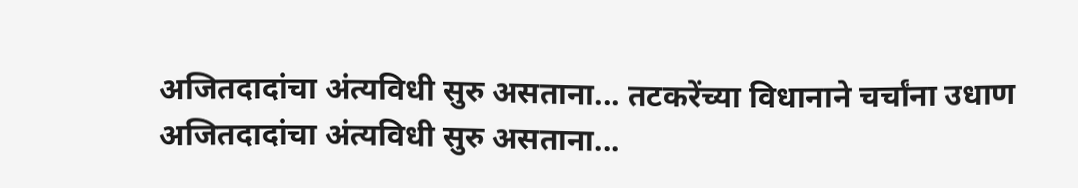अजितदादांचा अंत्यविधी सुरु असताना... तटकरेंच्या विधानाने चर्चांना उधाण
अजितदादांचा अंत्यविधी सुरु असताना...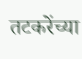तटकरेंच्या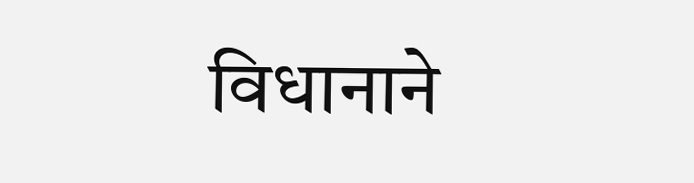विधानाने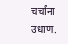चर्चांना उधाण.